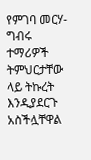የምገባ መርሃ-ግብሩ ተማሪዎች ትምህርታቸው ላይ ትኩረት እንዲያደርጉ አስችሏቸዋል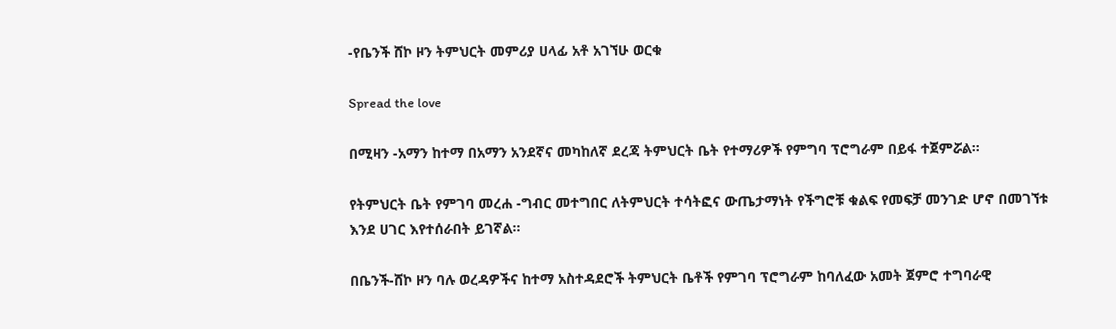-የቤንች ሸኮ ዞን ትምህርት መምሪያ ሀላፊ አቶ አገኘሁ ወርቁ

Spread the love

በሚዛን -አማን ከተማ በአማን አንደኛና መካከለኛ ደረጃ ትምህርት ቤት የተማሪዎች የምግባ ፕሮግራም በይፋ ተጀምሯል።

የትምህርት ቤት የምገባ መረሐ -ግብር መተግበር ለትምህርት ተሳትፎና ውጤታማነት የችግሮቹ ቁልፍ የመፍቻ መንገድ ሆኖ በመገኘቱ እንደ ሀገር እየተሰራበት ይገኛል።

በቤንች-ሸኮ ዞን ባሉ ወረዳዎችና ከተማ አስተዳደሮች ትምህርት ቤቶች የምገባ ፕሮግራም ከባለፈው አመት ጀምሮ ተግባራዊ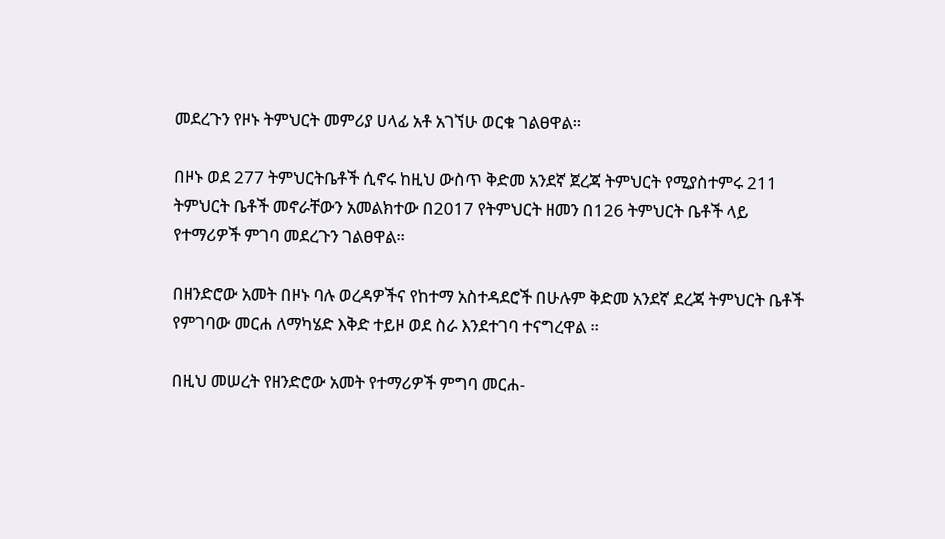መደረጉን የዞኑ ትምህርት መምሪያ ሀላፊ አቶ አገኘሁ ወርቁ ገልፀዋል።

በዞኑ ወደ 277 ትምህርትቤቶች ሲኖሩ ከዚህ ውስጥ ቅድመ አንደኛ ጀረጃ ትምህርት የሚያስተምሩ 211 ትምህርት ቤቶች መኖራቸውን አመልክተው በ2017 የትምህርት ዘመን በ126 ትምህርት ቤቶች ላይ የተማሪዎች ምገባ መደረጉን ገልፀዋል።

በዘንድሮው አመት በዞኑ ባሉ ወረዳዎችና የከተማ አስተዳደሮች በሁሉም ቅድመ አንደኛ ደረጃ ትምህርት ቤቶች የምገባው መርሐ ለማካሄድ እቅድ ተይዞ ወደ ስራ እንደተገባ ተናግረዋል ።

በዚህ መሠረት የዘንድሮው አመት የተማሪዎች ምግባ መርሐ-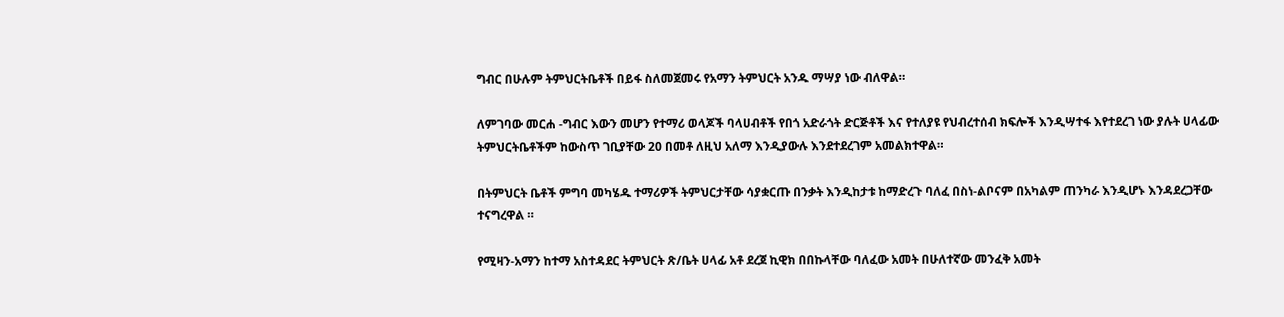ግብር በሁሉም ትምህርትቤቶች በይፋ ስለመጀመሩ የአማን ትምህርት አንዱ ማሣያ ነው ብለዋል።

ለምገባው መርሐ -ግብር እውን መሆን የተማሪ ወላጆች ባላሀብቶች የበጎ አድራጎት ድርጅቶች እና የተለያዩ የህብረተሰብ ክፍሎች እንዲሣተፋ እየተደረገ ነው ያሉት ሀላፊው ትምህርትቤቶችም ከውስጥ ገቢያቸው 20 በመቶ ለዚህ አለማ እንዲያውሉ እንደተደረገም አመልክተዋል።

በትምህርት ቤቶች ምግባ መካሄዱ ተማሪዎች ትምህርታቸው ሳያቋርጡ በንቃት እንዲከታቱ ከማድረጉ ባለፈ በስነ-ልቦናም በአካልም ጠንካራ እንዲሆኑ እንዳደረጋቸው ተናግረዋል ።

የሚዛን-አማን ከተማ አስተዳደር ትምህርት ጽ/ቤት ሀላፊ አቶ ደረጀ ኪዊክ በበኩላቸው ባለፈው አመት በሁለተኛው መንፈቅ አመት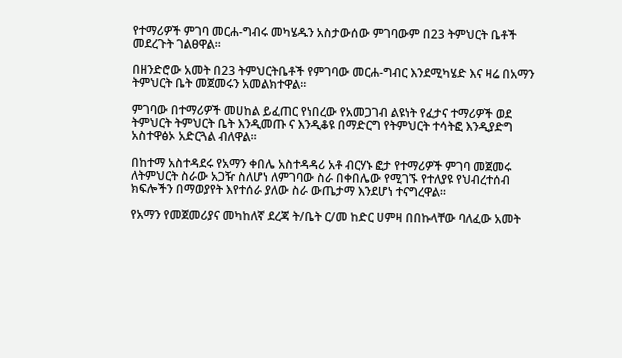የተማሪዎች ምገባ መርሐ-ግብሩ መካሄዱን አስታውሰው ምገባውም በ23 ትምህርት ቤቶች መደረጉት ገልፀዋል።

በዘንድሮው አመት በ23 ትምህርትቤቶች የምገባው መርሐ-ግብር እንደሚካሄድ እና ዛሬ በአማን ትምህርት ቤት መጀመሩን አመልክተዋል።

ምገባው በተማሪዎች መሀከል ይፈጠር የነበረው የአመጋገብ ልዩነት የፈታና ተማሪዎች ወደ ትምህርት ትምህርት ቤት እንዲመጡ ና እንዲቆዩ በማድርግ የትምህርት ተሳትፎ እንዲያድግ አስተዋፅኦ አድርጓል ብለዋል።

በከተማ አስተዳደሩ የአማን ቀበሌ አስተዳዳሪ አቶ ብርሃኑ ፎታ የተማሪዎች ምገባ መጀመሩ ለትምህርት ስራው አጋዥ ስለሆነ ለምገባው ስራ በቀበሌው የሚገኙ የተለያዩ የህብረተሰብ ክፍሎችን በማወያየት እየተሰራ ያለው ስራ ውጤታማ እንደሆነ ተናግረዋል።

የአማን የመጀመሪያና መካከለኛ ደረጃ ት/ቤት ር/መ ከድር ሀምዛ በበኩላቸው ባለፈው አመት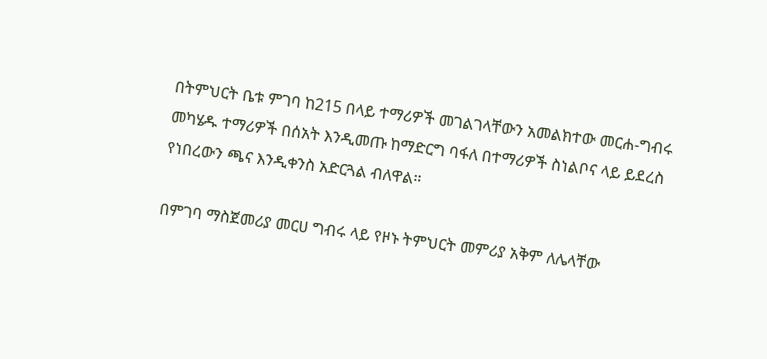በትምህርት ቤቱ ምገባ ከ215 በላይ ተማሪዎች መገልገላቸውን አመልክተው መርሐ-ግብሩ መካሄዱ ተማሪዎች በሰአት እንዲመጡ ከማድርግ ባፋለ በተማሪዎች ስነልቦና ላይ ይደረስ የነበረውን ጫና እንዲቀንስ አድርጓል ብለዋል።

በምገባ ማስጀመሪያ መርሀ ግብሩ ላይ የዞኑ ትምህርት መምሪያ አቅም ለሌላቸው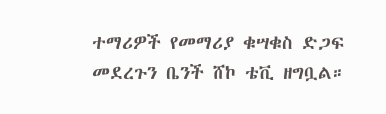ተማሪዎች የመማሪያ ቁሣቁስ ድጋፍ መደረጉን ቤንች ሸኮ ቴቪ ዘግቧል።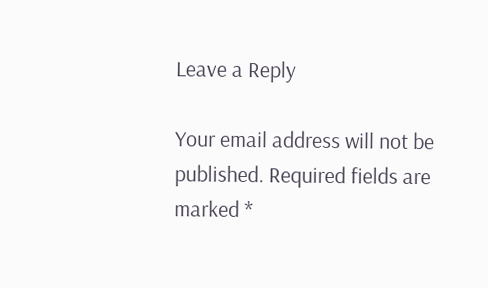Leave a Reply

Your email address will not be published. Required fields are marked *